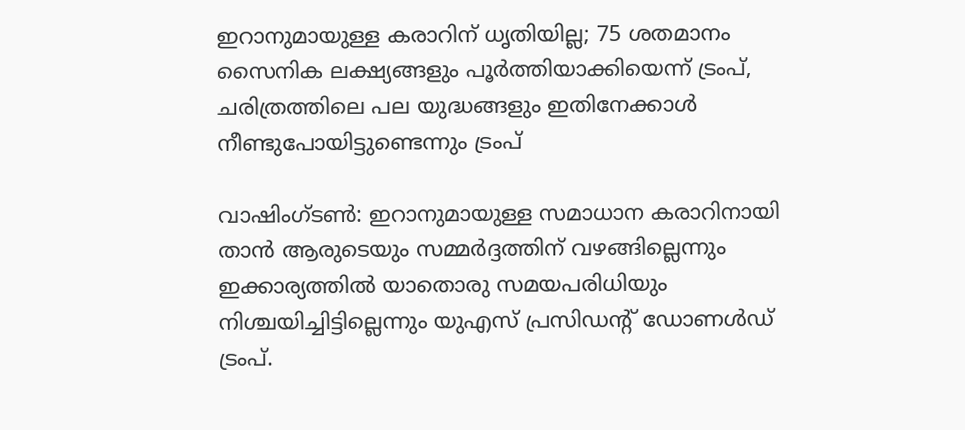ഇറാനുമായുള്ള കരാറിന് ധൃതിയില്ല; 75 ശതമാനം സൈനിക ലക്ഷ്യങ്ങളും പൂർത്തിയാക്കിയെന്ന് ട്രംപ്, ചരിത്രത്തിലെ പല യുദ്ധങ്ങളും ഇതിനേക്കാൾ നീണ്ടുപോയിട്ടുണ്ടെന്നും ട്രംപ്

വാഷിംഗ്ടൺ: ഇറാനുമായുള്ള സമാധാന കരാറിനായി താൻ ആരുടെയും സമ്മർദ്ദത്തിന് വഴങ്ങില്ലെന്നും ഇക്കാര്യത്തിൽ യാതൊരു സമയപരിധിയും നിശ്ചയിച്ചിട്ടില്ലെന്നും യുഎസ് പ്രസിഡൻ്റ് ഡോണൾഡ് ട്രംപ്.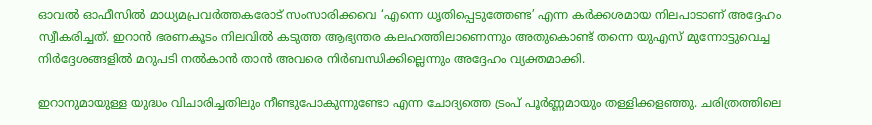ഓവൽ ഓഫീസിൽ മാധ്യമപ്രവർത്തകരോട് സംസാരിക്കവെ ‘എന്നെ ധൃതിപ്പെടുത്തേണ്ട’ എന്ന കർക്കശമായ നിലപാടാണ് അദ്ദേഹം സ്വീകരിച്ചത്. ഇറാൻ ഭരണകൂടം നിലവിൽ കടുത്ത ആഭ്യന്തര കലഹത്തിലാണെന്നും അതുകൊണ്ട് തന്നെ യുഎസ് മുന്നോട്ടുവെച്ച നിർദ്ദേശങ്ങളിൽ മറുപടി നൽകാൻ താൻ അവരെ നിർബന്ധിക്കില്ലെന്നും അദ്ദേഹം വ്യക്തമാക്കി.

ഇറാനുമായുള്ള യുദ്ധം വിചാരിച്ചതിലും നീണ്ടുപോകുന്നുണ്ടോ എന്ന ചോദ്യത്തെ ട്രംപ് പൂർണ്ണമായും തള്ളിക്കളഞ്ഞു. ചരിത്രത്തിലെ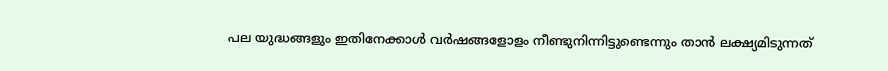പല യുദ്ധങ്ങളും ഇതിനേക്കാൾ വർഷങ്ങളോളം നീണ്ടുനിന്നിട്ടുണ്ടെന്നും താൻ ലക്ഷ്യമിടുന്നത്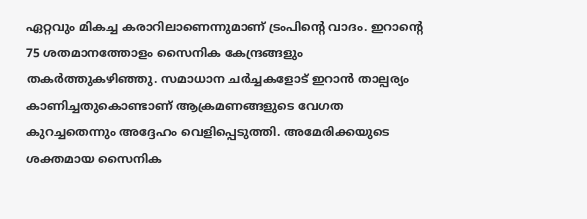ഏറ്റവും മികച്ച കരാറിലാണെന്നുമാണ് ട്രംപിൻ്റെ വാദം. ഇറാൻ്റെ 75 ശതമാനത്തോളം സൈനിക കേന്ദ്രങ്ങളും തകർത്തുകഴിഞ്ഞു. സമാധാന ചർച്ചകളോട് ഇറാൻ താല്പര്യം കാണിച്ചതുകൊണ്ടാണ് ആക്രമണങ്ങളുടെ വേഗത കുറച്ചതെന്നും അദ്ദേഹം വെളിപ്പെടുത്തി. അമേരിക്കയുടെ ശക്തമായ സൈനിക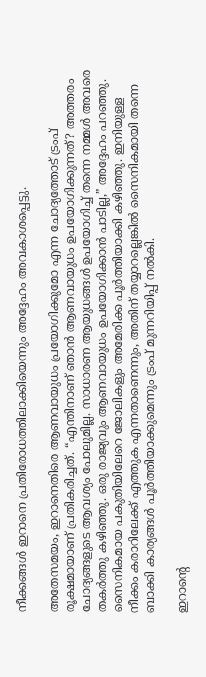നീക്കങ്ങൾ ഇറാനെ പ്രതിരോധത്തിലാക്കിയെന്നും അദ്ദേഹം അവകാശപ്പെട്ടു.

അതേസമയം, ഇറാനെതിരെ ആണവായുധം പ്രയോഗിക്കുമോ എന്ന ചോദ്യത്തോട് ട്രംപ് രൂക്ഷമായാണ് പ്രതികരിച്ചത്. “എന്തിനാണ് ഞാൻ ആണവായുധം ഉപയോഗിക്കുന്നത്? അത്തരം ചോദ്യങ്ങളുടെ ആവശ്യം പോലുമില്ല. സാധാരണ ആയുധങ്ങൾ ഉപയോഗിച്ച് തന്നെ നമ്മൾ അവരെ തകർത്തു കഴിഞ്ഞു. ഒരു രാജ്യവും ആണവായുധം ഉപയോഗിക്കാൻ പാടില്ല,” അദ്ദേഹം പറഞ്ഞു. സൈനികമായ പകുതിയിലേറെ ജോലികളും അമേരിക്ക പൂർത്തിയാക്കി കഴിഞ്ഞു. ഇനിയുള്ള നീക്കം കരാറിലേക്ക് എത്തുക എന്നതാണെന്നും, അതിന് തയ്യാറല്ലെങ്കിൽ സൈനികമായി തന്നെ ബാക്കി കാര്യങ്ങൾ പൂർത്തിയാക്കുമെന്നും ട്രംപ് മുന്നറിയിപ്പ് നൽകി.

ഇറാൻ്റെ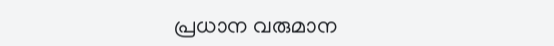പ്രധാന വരുമാന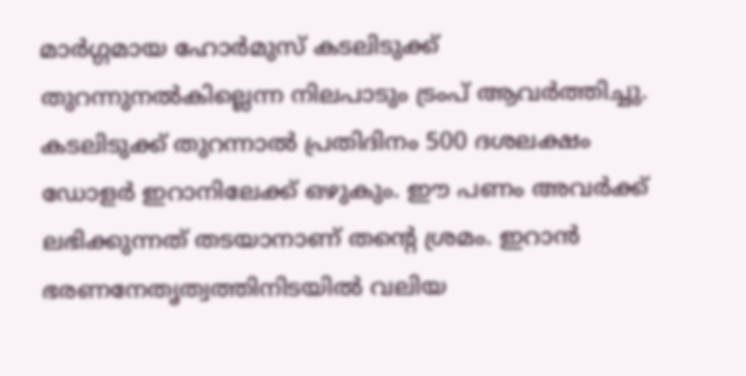മാർഗ്ഗമായ ഹോർമുസ് കടലിടുക്ക് തുറന്നുനൽകില്ലെന്ന നിലപാടും ട്രംപ് ആവർത്തിച്ചു. കടലിടുക്ക് തുറന്നാൽ പ്രതിദിനം 500 ദശലക്ഷം ഡോളർ ഇറാനിലേക്ക് ഒഴുകും. ഈ പണം അവർക്ക് ലഭിക്കുന്നത് തടയാനാണ് തൻ്റെ ശ്രമം. ഇറാൻ ഭരണനേതൃത്വത്തിനിടയിൽ വലിയ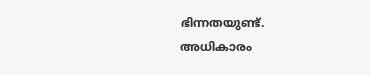ഭിന്നതയുണ്ട്. അധികാരം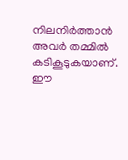നിലനിർത്താൻ അവർ തമ്മിൽ കടികൂടുകയാണ്. ഈ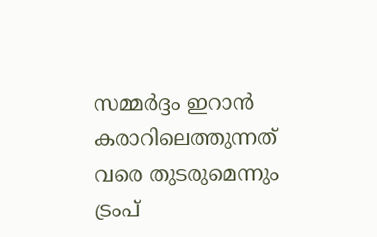സമ്മർദ്ദം ഇറാൻ കരാറിലെത്തുന്നത് വരെ തുടരുമെന്നും ട്രംപ്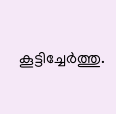കൂട്ടിച്ചേർത്തു.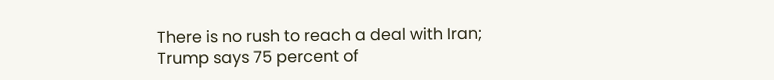There is no rush to reach a deal with Iran; Trump says 75 percent of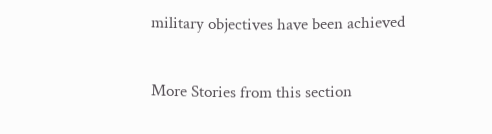military objectives have been achieved

More Stories from this section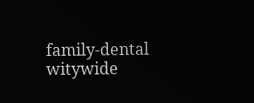family-dental
witywide